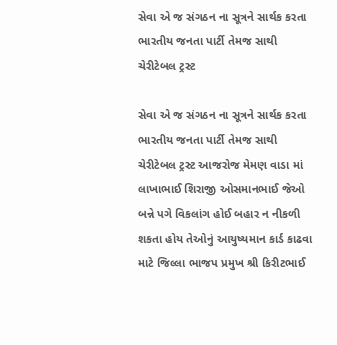સેવા એ જ સંગઠન ના સૂત્રને સાર્થક કરતા ભારતીય જનતા પાર્ટી તેમજ સાથી ચેરીટેબલ ટ્રસ્ટ

સેવા એ જ સંગઠન ના સૂત્રને સાર્થક કરતા ભારતીય જનતા પાર્ટી તેમજ સાથી ચેરીટેબલ ટ્રસ્ટ આજરોજ મેમણ વાડા માં લાખાભાઈ શિરાજી ઓસમાનભાઈ જેઓ બન્ને પગે વિકલાંગ હોઈ બહાર ન નીકળી શકતા હોય તેઓનું આયુષ્યમાન કાર્ડ કાઢવા માટે જિલ્લા ભાજપ પ્રમુખ શ્રી કિરીટભાઈ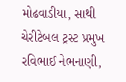મોઢવાડીયા, સાથી ચેરીટેબલ ટ્રસ્ટ પ્રમુખ રવિભાઈ નેભનાણી,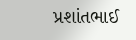પ્રશાંતભાઈ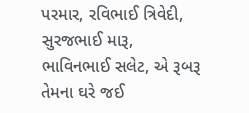પરમાર, રવિભાઈ ત્રિવેદી, સુરજભાઈ મારૂ, ભાવિનભાઈ સલેટ, એ રૂબરૂ તેમના ઘરે જઈ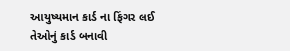આયુષ્યમાન કાર્ડ ના ફિંગર લઈ તેઓનું કાર્ડ બનાવી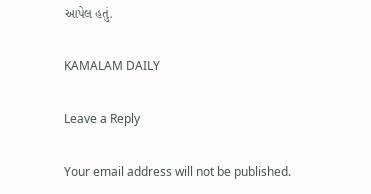આપેલ હતું.

KAMALAM DAILY

Leave a Reply

Your email address will not be published.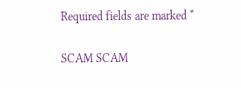Required fields are marked *

SCAM SCAM